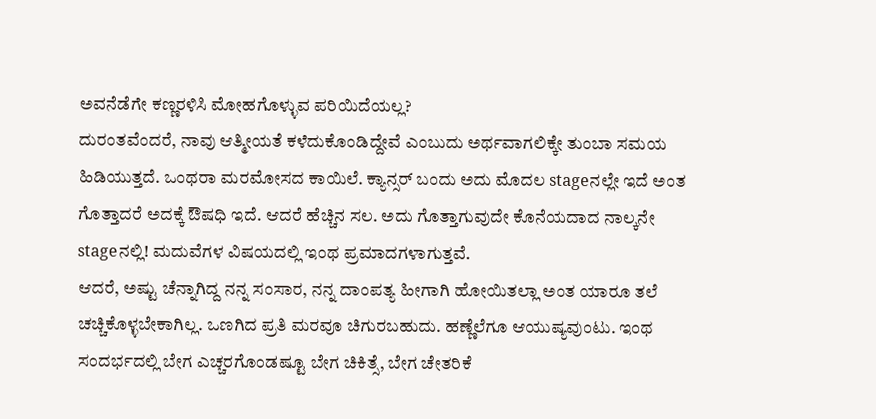ಅವನೆಡೆಗೇ ಕಣ್ಣರಳಿಸಿ ಮೋಹಗೊಳ್ಳುವ ಪರಿಯಿದೆಯಲ್ಲ?
ದುರಂತವೆಂದರೆ, ನಾವು ಆತ್ಮೀಯತೆ ಕಳೆದುಕೊಂಡಿದ್ದೇವೆ ಎಂಬುದು ಅರ್ಥವಾಗಲಿಕ್ಕೇ ತುಂಬಾ ಸಮಯ ಹಿಡಿಯುತ್ತದೆ. ಒಂಥರಾ ಮರಮೋಸದ ಕಾಯಿಲೆ. ಕ್ಯಾನ್ಸರ್ ಬಂದು ಅದು ಮೊದಲ stageನಲ್ಲೇ ಇದೆ ಅಂತ ಗೊತ್ತಾದರೆ ಅದಕ್ಕೆ ಔಷಧಿ ಇದೆ. ಆದರೆ ಹೆಚ್ಚಿನ ಸಲ. ಅದು ಗೊತ್ತಾಗುವುದೇ ಕೊನೆಯದಾದ ನಾಲ್ಕನೇ stageನಲ್ಲಿ! ಮದುವೆಗಳ ವಿಷಯದಲ್ಲಿ ಇಂಥ ಪ್ರಮಾದಗಳಾಗುತ್ತವೆ.
ಆದರೆ, ಅಷ್ಟು ಚೆನ್ನಾಗಿದ್ದ ನನ್ನ ಸಂಸಾರ, ನನ್ನ ದಾಂಪತ್ಯ ಹೀಗಾಗಿ ಹೋಯಿತಲ್ಲಾ ಅಂತ ಯಾರೂ ತಲೆ ಚಚ್ಚಿಕೊಳ್ಳಬೇಕಾಗಿಲ್ಲ. ಒಣಗಿದ ಪ್ರತಿ ಮರವೂ ಚಿಗುರಬಹುದು. ಹಣ್ಣೆಲೆಗೂ ಆಯುಷ್ಯವುಂಟು. ಇಂಥ ಸಂದರ್ಭದಲ್ಲಿ ಬೇಗ ಎಚ್ಚರಗೊಂಡಷ್ಟೂ ಬೇಗ ಚಿಕಿತ್ಸೆ, ಬೇಗ ಚೇತರಿಕೆ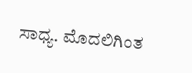ಸಾಧ್ಯ. ಮೊದಲಿಗಿಂತ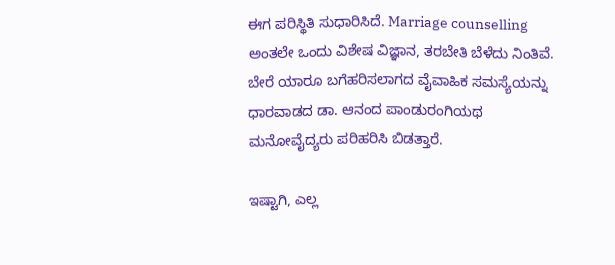ಈಗ ಪರಿಸ್ಥಿತಿ ಸುಧಾರಿಸಿದೆ. Marriage counselling ಅಂತಲೇ ಒಂದು ವಿಶೇಷ ವಿಜ್ಞಾನ, ತರಬೇತಿ ಬೆಳೆದು ನಿಂತಿವೆ. ಬೇರೆ ಯಾರೂ ಬಗೆಹರಿಸಲಾಗದ ವೈವಾಹಿಕ ಸಮಸ್ಯೆಯನ್ನು ಧಾರವಾಡದ ಡಾ. ಆನಂದ ಪಾಂಡುರಂಗಿಯಥ ಮನೋವೈದ್ಯರು ಪರಿಹರಿಸಿ ಬಿಡತ್ತಾರೆ.

ಇಷ್ಟಾಗಿ, ಎಲ್ಲ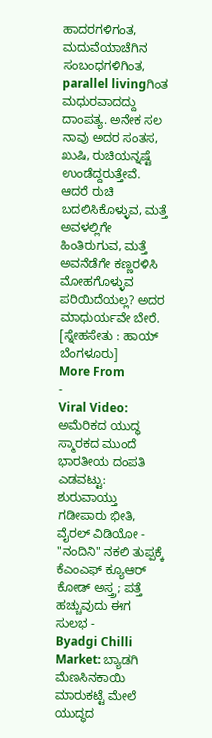ಹಾದರಗಳಿಗಂತ, ಮದುವೆಯಾಚೆಗಿನ ಸಂಬಂಧಗಳಿಗಿಂತ, parallel livingಗಿಂತ ಮಧುರವಾದದ್ದು ದಾಂಪತ್ಯ. ಅನೇಕ ಸಲ ನಾವು ಅದರ ಸಂತಸ, ಖುಷಿ, ರುಚಿಯನ್ನಷ್ಟೆ ಉಂಡೆದ್ದರುತ್ತೇವೆ. ಆದರೆ ರುಚಿ ಬದಲಿಸಿಕೊಳ್ಳುವ, ಮತ್ತೆ ಅವಳಲ್ಲಿಗೇ ಹಿಂತಿರುಗುವ, ಮತ್ತೆ ಅವನೆಡೆಗೇ ಕಣ್ಣರಳಿಸಿ ಮೋಹಗೊಳ್ಳುವ ಪರಿಯಿದೆಯಲ್ಲ? ಅದರ ಮಾಧುರ್ಯವೇ ಬೇರೆ. [ಸ್ನೇಹಸೇತು : ಹಾಯ್ ಬೆಂಗಳೂರು]
More From
-
Viral Video: ಅಮೆರಿಕದ ಯುದ್ಧ ಸ್ಮಾರಕದ ಮುಂದೆ ಭಾರತೀಯ ದಂಪತಿ ಎಡವಟ್ಟು: ಶುರುವಾಯ್ತು ಗಡೀಪಾರು ಭೀತಿ, ವೈರಲ್ ವಿಡಿಯೋ -
"ನಂದಿನಿ" ನಕಲಿ ತುಪ್ಪಕ್ಕೆ ಕೆಎಂಎಫ್ ಕ್ಯೂಆರ್ ಕೋಡ್ ಅಸ್ತ್ರ; ಪತ್ತೆ ಹಚ್ಚುವುದು ಈಗ ಸುಲಭ -
Byadgi Chilli Market: ಬ್ಯಾಡಗಿ ಮೆಣಸಿನಕಾಯಿ ಮಾರುಕಟ್ಟೆ ಮೇಲೆ ಯುದ್ಧದ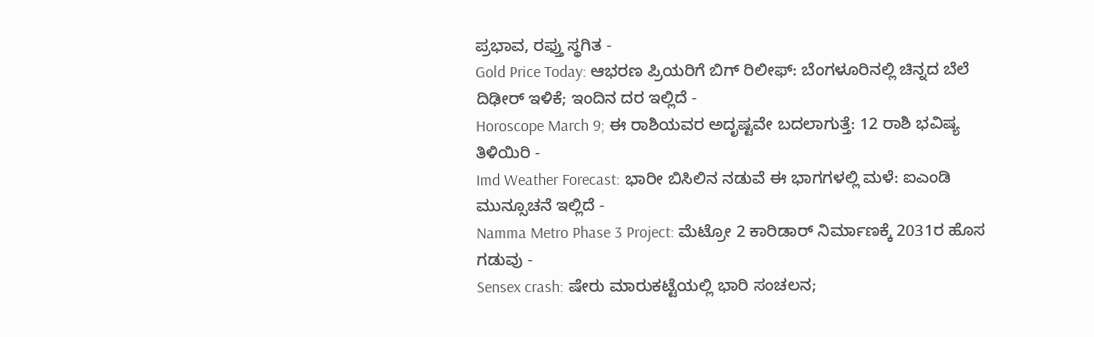ಪ್ರಭಾವ, ರಫ್ತು ಸ್ಥಗಿತ -
Gold Price Today: ಆಭರಣ ಪ್ರಿಯರಿಗೆ ಬಿಗ್ ರಿಲೀಫ್: ಬೆಂಗಳೂರಿನಲ್ಲಿ ಚಿನ್ನದ ಬೆಲೆ ದಿಢೀರ್ ಇಳಿಕೆ; ಇಂದಿನ ದರ ಇಲ್ಲಿದೆ -
Horoscope March 9; ಈ ರಾಶಿಯವರ ಅದೃಷ್ಟವೇ ಬದಲಾಗುತ್ತೆ: 12 ರಾಶಿ ಭವಿಷ್ಯ ತಿಳಿಯಿರಿ -
Imd Weather Forecast: ಭಾರೀ ಬಿಸಿಲಿನ ನಡುವೆ ಈ ಭಾಗಗಳಲ್ಲಿ ಮಳೆ: ಐಎಂಡಿ ಮುನ್ಸೂಚನೆ ಇಲ್ಲಿದೆ -
Namma Metro Phase 3 Project: ಮೆಟ್ರೋ 2 ಕಾರಿಡಾರ್ ನಿರ್ಮಾಣಕ್ಕೆ 2031ರ ಹೊಸ ಗಡುವು -
Sensex crash: ಷೇರು ಮಾರುಕಟ್ಟೆಯಲ್ಲಿ ಭಾರಿ ಸಂಚಲನ;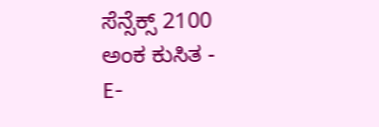ಸೆನ್ಸೆಕ್ಸ್ 2100 ಅಂಕ ಕುಸಿತ -
E-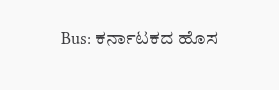Bus: ಕರ್ನಾಟಕದ ಹೊಸ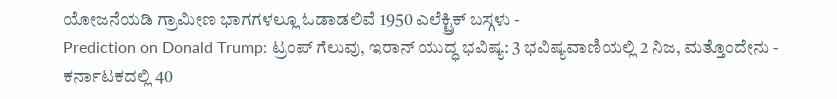ಯೋಜನೆಯಡಿ ಗ್ರಾಮೀಣ ಭಾಗಗಳಲ್ಲೂ ಓಡಾಡಲಿವೆ 1950 ಎಲೆಕ್ಟ್ರಿಕ್ ಬಸ್ಗಳು -
Prediction on Donald Trump: ಟ್ರಂಪ್ ಗೆಲುವು, ಇರಾನ್ ಯುದ್ಧ ಭವಿಷ್ಯ: 3 ಭವಿಷ್ಯವಾಣಿಯಲ್ಲಿ 2 ನಿಜ, ಮತ್ತೊಂದೇನು -
ಕರ್ನಾಟಕದಲ್ಲಿ 40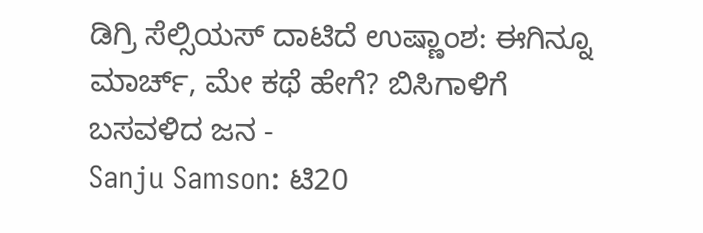ಡಿಗ್ರಿ ಸೆಲ್ಸಿಯಸ್ ದಾಟಿದೆ ಉಷ್ಣಾಂಶ: ಈಗಿನ್ನೂ ಮಾರ್ಚ್, ಮೇ ಕಥೆ ಹೇಗೆ? ಬಿಸಿಗಾಳಿಗೆ ಬಸವಳಿದ ಜನ -
Sanju Samson: ಟಿ20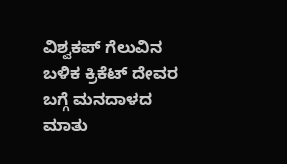ವಿಶ್ವಕಪ್ ಗೆಲುವಿನ ಬಳಿಕ ಕ್ರಿಕೆಟ್ ದೇವರ ಬಗ್ಗೆ ಮನದಾಳದ ಮಾತು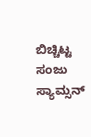ಬಿಚ್ಚಿಟ್ಟ ಸಂಜು ಸ್ಯಾಮ್ಸನ್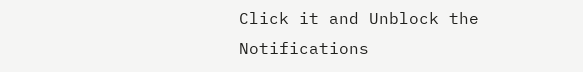Click it and Unblock the Notifications